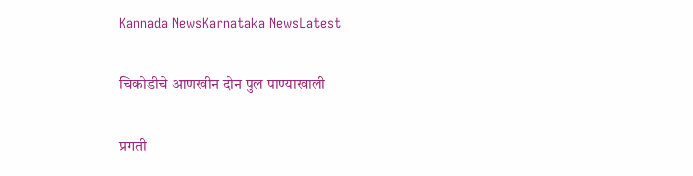Kannada NewsKarnataka NewsLatest

चिकोडीचे आणखीन दोन पुल पाण्याखाली

प्रगती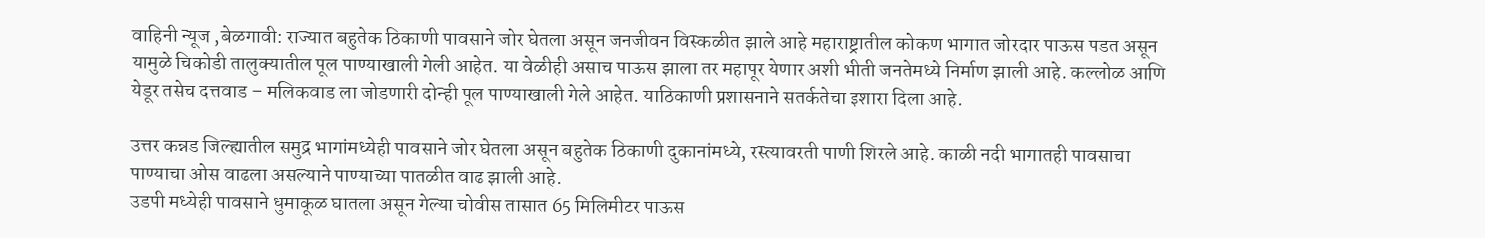वाहिनी न्यूज ,बेळगावी: राज्यात बहुतेक ठिकाणी पावसाने जोर घेतला असून जनजीवन विस्कळीत झाले आहे महाराष्ट्रातील कोकण भागात जोरदार पाऊस पडत असून यामुळे चिकोडी तालुक्यातील पूल पाण्याखाली गेली आहेत. या वेळीही असाच पाऊस झाला तर महापूर येणार अशी भीती जनतेमध्ये निर्माण झाली आहे. कल्लोळ आणि येडूर तसेच दत्तवाड – मलिकवाड ला जोडणारी दोन्ही पूल पाण्याखाली गेले आहेत. याठिकाणी प्रशासनाने सतर्कतेचा इशारा दिला आहे.

उत्तर कन्नड जिल्ह्यातील समुद्र भागांमध्येही पावसाने जोर घेतला असून बहुतेक ठिकाणी दुकानांमध्ये, रस्त्यावरती पाणी शिरले आहे. काळी नदी भागातही पावसाचा पाण्याचा ओस वाढला असल्याने पाण्याच्या पातळीत वाढ झाली आहे.
उडपी मध्येही पावसाने धुमाकूळ घातला असून गेल्या चोवीस तासात 65 मिलिमीटर पाऊस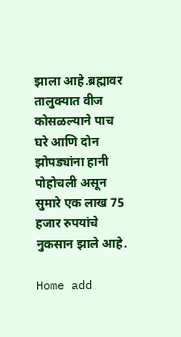झाला आहे.ब्रह्मावर तालुक्यात वीज कोसळल्याने पाच घरे आणि दोन झोपड्यांना हानी पोहोचली असून सुमारे एक लाख 75 हजार रुपयांचे नुकसान झाले आहे.

Home add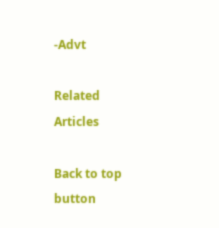-Advt

Related Articles

Back to top button